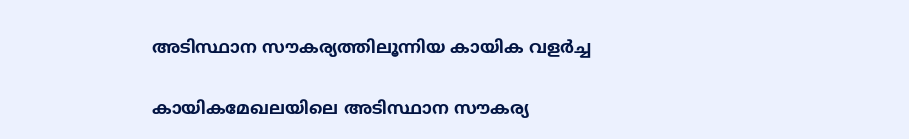അടിസ്ഥാന സൗകര്യത്തിലൂന്നിയ കായിക വളര്‍ച്ച

കായികമേഖലയിലെ അടിസ്ഥാന സൗകര്യ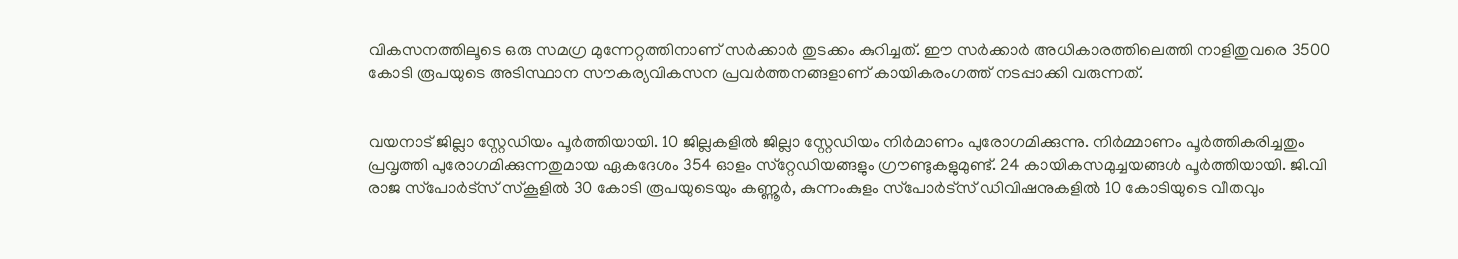വികസനത്തിലൂടെ ഒരു സമഗ്ര മുന്നേറ്റത്തിനാണ് സർക്കാർ തുടക്കം കുറിച്ചത്. ഈ സർക്കാർ അധികാരത്തിലെത്തി നാളിതുവരെ 3500 കോടി രൂപയുടെ അടിസ്ഥാന സൗകര്യവികസന പ്രവർത്തനങ്ങളാണ് കായികരംഗത്ത് നടപ്പാക്കി വരുന്നത്.


വയനാട് ജില്ലാ സ്റ്റേഡിയം പൂർത്തിയായി. 10 ജില്ലകളിൽ ജില്ലാ സ്റ്റേഡിയം നിർമാണം പുരോഗമിക്കുന്നു. നിർമ്മാണം പൂർത്തികരിച്ചതും പ്രവൃത്തി പുരോഗമിക്കുന്നതുമായ ഏകദേശം 354 ഓളം സ്‌റ്റേഡിയങ്ങളും ഗ്രൗണ്ടുകളുമുണ്ട്. 24 കായികസമുച്ചയങ്ങൾ പൂർത്തിയായി. ജി.വി രാജ സ്‌പോർട്‌സ് സ്‌കൂളിൽ 30 കോടി രൂപയുടെയും കണ്ണൂർ, കുന്നംകുളം സ്‌പോർട്‌സ് ഡിവിഷനുകളിൽ 10 കോടിയുടെ വീതവും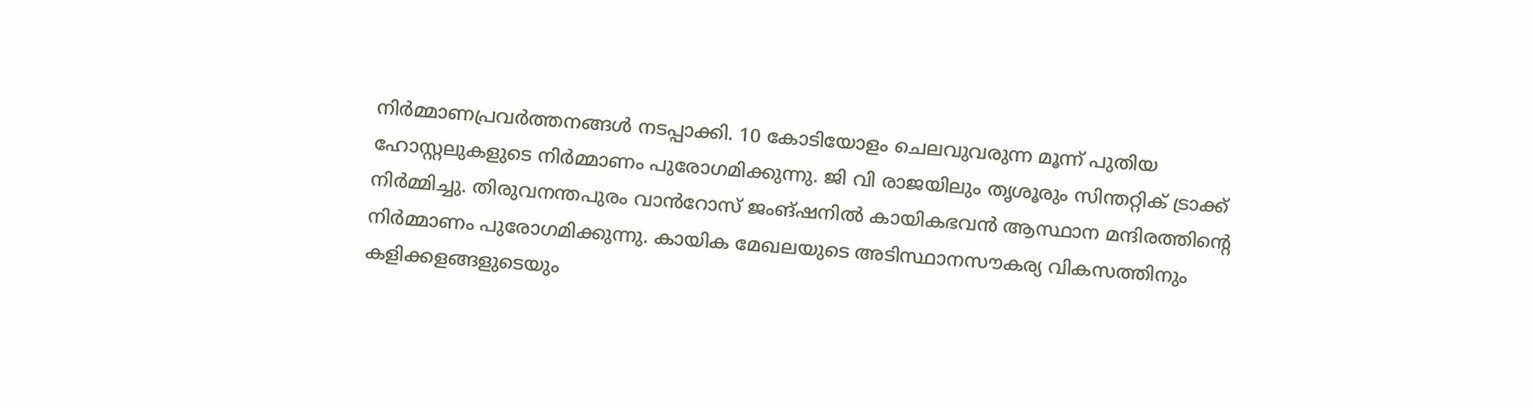നിർമ്മാണപ്രവർത്തനങ്ങൾ നടപ്പാക്കി. 10 കോടിയോളം ചെലവുവരുന്ന മൂന്ന് പുതിയ ഹോസ്റ്റലുകളുടെ നിർമ്മാണം പുരോഗമിക്കുന്നു. ജി വി രാജയിലും തൃശൂരും സിന്തറ്റിക് ട്രാക്ക് നിർമ്മിച്ചു. തിരുവനന്തപുരം വാൻറോസ് ജംങ്ഷനിൽ കായികഭവൻ ആസ്ഥാന മന്ദിരത്തിന്റെ നിർമ്മാണം പുരോഗമിക്കുന്നു. കായിക മേഖലയുടെ അടിസ്ഥാനസൗകര്യ വികസത്തിനും കളിക്കളങ്ങളുടെയും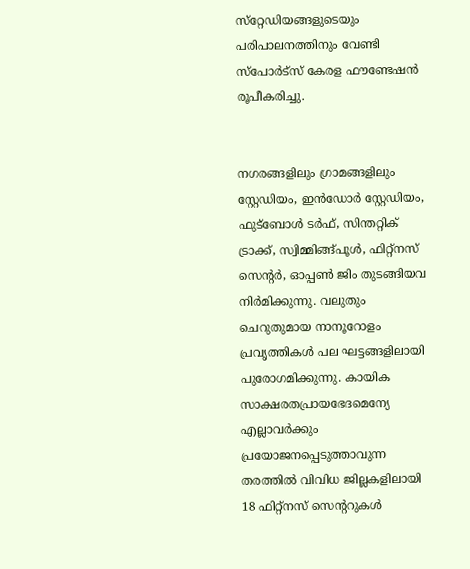സ്‌റ്റേഡിയങ്ങളുടെയും പരിപാലനത്തിനും വേണ്ടി സ്‌പോർട്‌സ് കേരള ഫൗണ്ടേഷൻ രൂപീകരിച്ചു.


നഗരങ്ങളിലും ഗ്രാമങ്ങളിലും സ്റ്റേഡിയം, ഇൻഡോർ സ്റ്റേഡിയം, ഫുട്‌ബോൾ ടർഫ്, സിന്തറ്റിക് ട്രാക്ക്, സ്വിമ്മിങ്ങ്പൂൾ, ഫിറ്റ്‌നസ് സെന്റർ, ഓപ്പൺ ജിം തുടങ്ങിയവ നിർമിക്കുന്നു. വലുതും ചെറുതുമായ നാനൂറോളം പ്രവൃത്തികൾ പല ഘട്ടങ്ങളിലായി പുരോഗമിക്കുന്നു. കായിക സാക്ഷരതപ്രായഭേദമെന്യേ എല്ലാവർക്കും പ്രയോജനപ്പെടുത്താവുന്ന തരത്തിൽ വിവിധ ജില്ലകളിലായി 18 ഫിറ്റ്‌നസ് സെന്ററുകൾ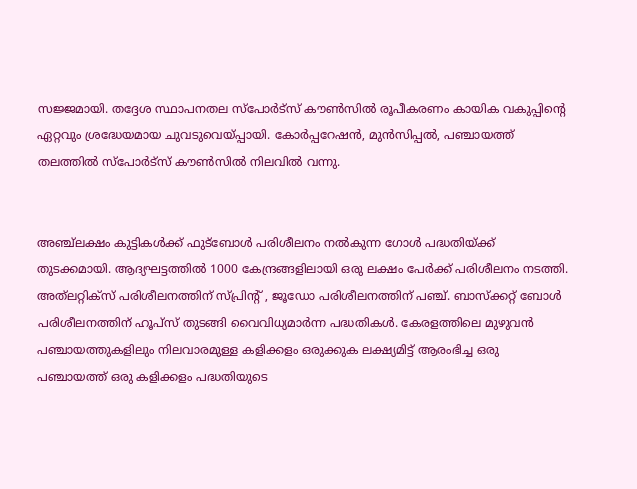സജ്ജമായി. തദ്ദേശ സ്ഥാപനതല സ്‌പോർട്‌സ് കൗൺസിൽ രൂപീകരണം കായിക വകുപ്പിന്റെ ഏറ്റവും ശ്രദ്ധേയമായ ചുവടുവെയ്പ്പായി. കോർപ്പറേഷൻ, മുൻസിപ്പൽ, പഞ്ചായത്ത് തലത്തിൽ സ്‌പോർട്‌സ് കൗൺസിൽ നിലവിൽ വന്നു.


അഞ്ച്‌ലക്ഷം കുട്ടികൾക്ക് ഫുട്‌ബോൾ പരിശീലനം നൽകുന്ന ഗോൾ പദ്ധതിയ്ക്ക് തുടക്കമായി. ആദ്യഘട്ടത്തിൽ 1000 കേന്ദ്രങ്ങളിലായി ഒരു ലക്ഷം പേർക്ക് പരിശീലനം നടത്തി. അത്‌ലറ്റിക്‌സ് പരിശീലനത്തിന് സ്പ്രിന്റ് , ജൂഡോ പരിശീലനത്തിന് പഞ്ച്. ബാസ്‌ക്കറ്റ് ബോൾ പരിശീലനത്തിന് ഹൂപ്‌സ് തുടങ്ങി വൈവിധ്യമാർന്ന പദ്ധതികൾ. കേരളത്തിലെ മുഴുവൻ പഞ്ചായത്തുകളിലും നിലവാരമുള്ള കളിക്കളം ഒരുക്കുക ലക്ഷ്യമിട്ട് ആരംഭിച്ച ഒരു പഞ്ചായത്ത് ഒരു കളിക്കളം പദ്ധതിയുടെ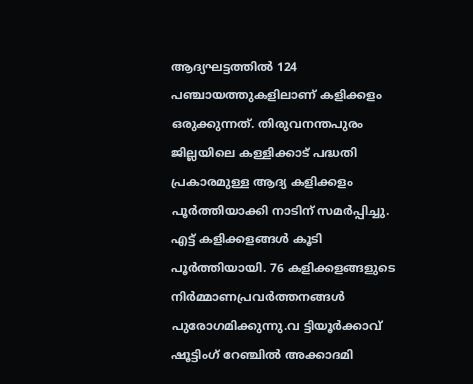ആദ്യഘട്ടത്തിൽ 124 പഞ്ചായത്തുകളിലാണ് കളിക്കളം ഒരുക്കുന്നത്. തിരുവനന്തപുരം ജില്ലയിലെ കള്ളിക്കാട് പദ്ധതി പ്രകാരമുള്ള ആദ്യ കളിക്കളം പൂർത്തിയാക്കി നാടിന് സമർപ്പിച്ചു. എട്ട് കളിക്കളങ്ങൾ കൂടി പൂർത്തിയായി. 76 കളിക്കളങ്ങളുടെ നിർമ്മാണപ്രവർത്തനങ്ങൾ പുരോഗമിക്കുന്നു.വ ട്ടിയൂർക്കാവ് ഷൂട്ടിംഗ് റേഞ്ചിൽ അക്കാദമി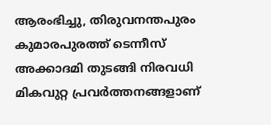ആരംഭിച്ചു, തിരുവനന്തപുരം കുമാരപുരത്ത് ടെന്നീസ് അക്കാദമി തുടങ്ങി നിരവധി മികവുറ്റ പ്രവർത്തനങ്ങളാണ്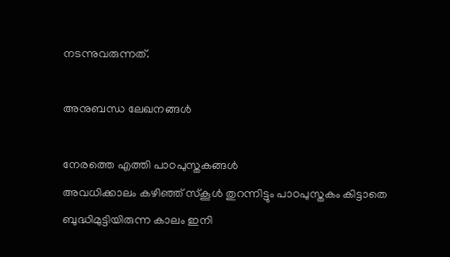നടന്നുവരുന്നത്.

അനുബന്ധ ലേഖനങ്ങൾ

നേരത്തെ എത്തി പാഠപുസ്തകങ്ങള്‍
അവധിക്കാലം കഴിഞ്ഞ് സ്‌കൂൾ തുറന്നിട്ടും പാഠപുസ്തകം കിട്ടാതെ ബുദ്ധിമുട്ടിയിരുന്ന കാലം ഇനി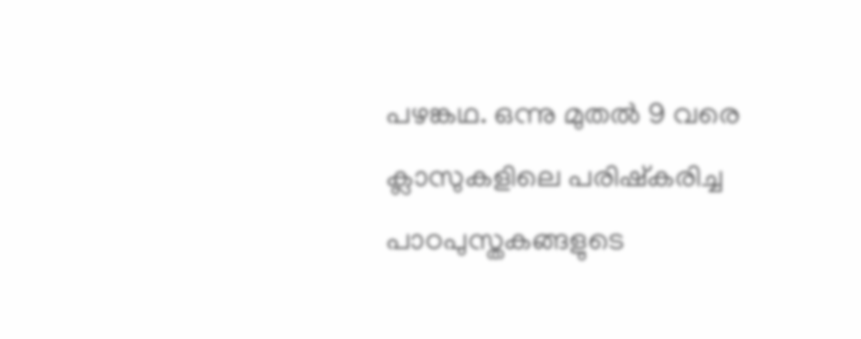പഴങ്കഥ. ഒന്നു മുതൽ 9 വരെ ക്ലാസുകളിലെ പരിഷ്‌കരിച്ച പാഠപുസ്തകങ്ങളുടെ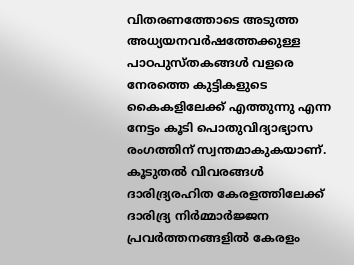വിതരണത്തോടെ അടുത്ത അധ്യയനവർഷത്തേക്കുള്ള പാഠപുസ്തകങ്ങൾ വളരെ നേരത്തെ കുട്ടികളുടെ കൈകളിലേക്ക് എത്തുന്നു എന്ന നേട്ടം കൂടി പൊതുവിദ്യാഭ്യാസ രംഗത്തിന് സ്വന്തമാകുകയാണ്.
കൂടുതൽ വിവരങ്ങൾ
ദാരിദ്ര്യരഹിത കേരളത്തിലേക്ക്‌
ദാരിദ്ര്യ നിർമ്മാർജ്ജന പ്രവർത്തനങ്ങളിൽ കേരളം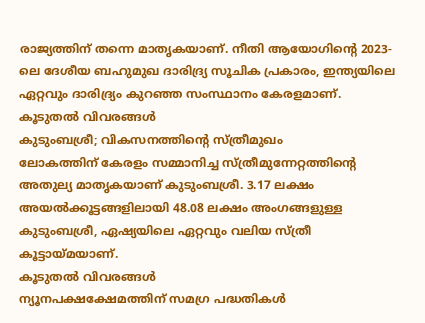രാജ്യത്തിന് തന്നെ മാതൃകയാണ്. നീതി ആയോഗിന്റെ 2023-ലെ ദേശീയ ബഹുമുഖ ദാരിദ്ര്യ സൂചിക പ്രകാരം, ഇന്ത്യയിലെ ഏറ്റവും ദാരിദ്ര്യം കുറഞ്ഞ സംസ്ഥാനം കേരളമാണ്.
കൂടുതൽ വിവരങ്ങൾ
കുടുംബശ്രീ; വികസനത്തിന്‍റെ സ്ത്രീമുഖം
ലോകത്തിന് കേരളം സമ്മാനിച്ച സ്ത്രീമുന്നേറ്റത്തിന്റെ അതുല്യ മാതൃകയാണ് കുടുംബശ്രീ. 3.17 ലക്ഷം അയൽക്കൂട്ടങ്ങളിലായി 48.08 ലക്ഷം അംഗങ്ങളുള്ള കുടുംബശ്രീ, ഏഷ്യയിലെ ഏറ്റവും വലിയ സ്ത്രീ കൂട്ടായ്മയാണ്.
കൂടുതൽ വിവരങ്ങൾ
ന്യൂനപക്ഷക്ഷേമത്തിന് സമഗ്ര പദ്ധതികള്‍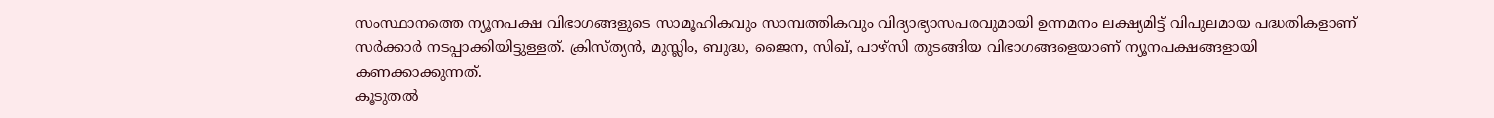സംസ്ഥാനത്തെ ന്യൂനപക്ഷ വിഭാഗങ്ങളുടെ സാമൂഹികവും സാമ്പത്തികവും വിദ്യാഭ്യാസപരവുമായി ഉന്നമനം ലക്ഷ്യമിട്ട് വിപുലമായ പദ്ധതികളാണ് സർക്കാർ നടപ്പാക്കിയിട്ടുള്ളത്. ക്രിസ്ത്യൻ, മുസ്ലിം, ബുദ്ധ, ജൈന, സിഖ്, പാഴ്സി തുടങ്ങിയ വിഭാഗങ്ങളെയാണ് ന്യൂനപക്ഷങ്ങളായി കണക്കാക്കുന്നത്.
കൂടുതൽ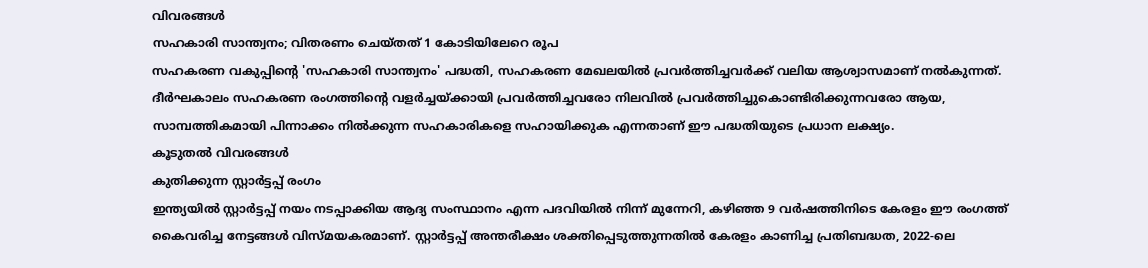വിവരങ്ങൾ
സഹകാരി സാന്ത്വനം; വിതരണം ചെയ്തത് 1 കോടിയിലേറെ രൂപ
സഹകരണ വകുപ്പിന്റെ 'സഹകാരി സാന്ത്വനം' പദ്ധതി, സഹകരണ മേഖലയിൽ പ്രവർത്തിച്ചവർക്ക് വലിയ ആശ്വാസമാണ് നൽകുന്നത്. ദീർഘകാലം സഹകരണ രംഗത്തിന്റെ വളർച്ചയ്ക്കായി പ്രവർത്തിച്ചവരോ നിലവിൽ പ്രവർത്തിച്ചുകൊണ്ടിരിക്കുന്നവരോ ആയ, സാമ്പത്തികമായി പിന്നാക്കം നിൽക്കുന്ന സഹകാരികളെ സഹായിക്കുക എന്നതാണ് ഈ പദ്ധതിയുടെ പ്രധാന ലക്ഷ്യം.
കൂടുതൽ വിവരങ്ങൾ
കുതിക്കുന്ന സ്റ്റാര്‍ട്ടപ്പ് രംഗം
ഇന്ത്യയിൽ സ്റ്റാർട്ടപ്പ് നയം നടപ്പാക്കിയ ആദ്യ സംസ്ഥാനം എന്ന പദവിയിൽ നിന്ന് മുന്നേറി, കഴിഞ്ഞ 9 വർഷത്തിനിടെ കേരളം ഈ രംഗത്ത് കൈവരിച്ച നേട്ടങ്ങൾ വിസ്മയകരമാണ്. സ്റ്റാർട്ടപ്പ് അന്തരീക്ഷം ശക്തിപ്പെടുത്തുന്നതിൽ കേരളം കാണിച്ച പ്രതിബദ്ധത, 2022-ലെ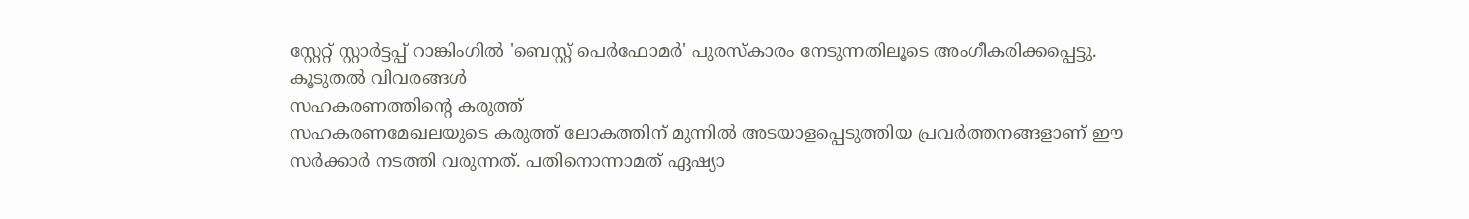സ്റ്റേറ്റ് സ്റ്റാർട്ടപ്പ് റാങ്കിംഗിൽ 'ബെസ്റ്റ് പെർഫോമർ' പുരസ്‌കാരം നേടുന്നതിലൂടെ അംഗീകരിക്കപ്പെട്ടു.
കൂടുതൽ വിവരങ്ങൾ
സഹകരണത്തിന്റെ കരുത്ത്‌
സഹകരണമേഖലയുടെ കരുത്ത് ലോകത്തിന് മുന്നിൽ അടയാളപ്പെടുത്തിയ പ്രവർത്തനങ്ങളാണ് ഈ സർക്കാർ നടത്തി വരുന്നത്. പതിനൊന്നാമത് ഏഷ്യാ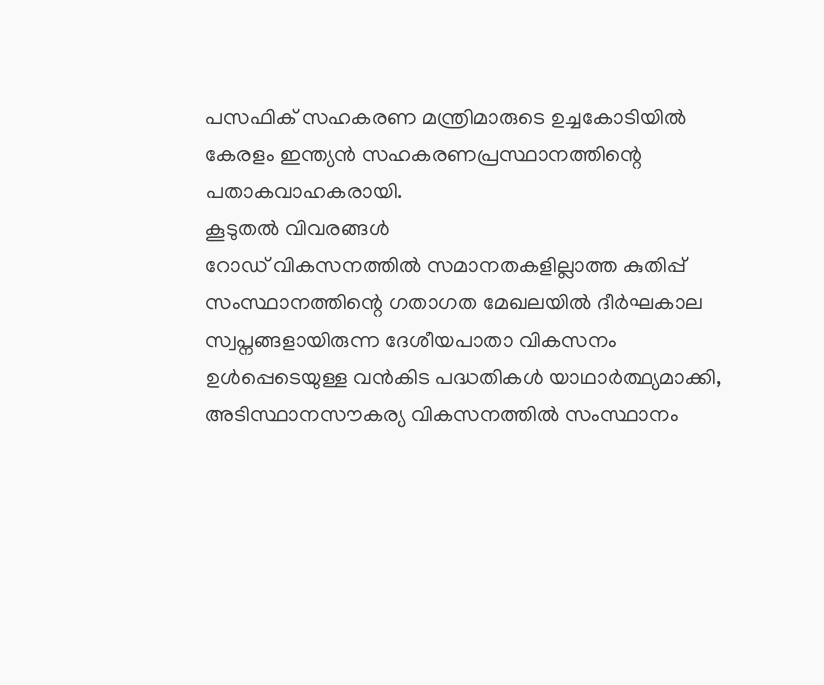പസഫിക് സഹകരണ മന്ത്രിമാരുടെ ഉച്ചകോടിയിൽ കേരളം ഇന്ത്യൻ സഹകരണപ്രസ്ഥാനത്തിന്റെ പതാകവാഹകരായി.
കൂടുതൽ വിവരങ്ങൾ
റോഡ് വികസനത്തിൽ സമാനതകളില്ലാത്ത കുതിപ്പ്
സംസ്ഥാനത്തിന്റെ ഗതാഗത മേഖലയിൽ ദീർഘകാല സ്വപ്നങ്ങളായിരുന്ന ദേശീയപാതാ വികസനം ഉൾപ്പെടെയുള്ള വൻകിട പദ്ധതികൾ യാഥാർത്ഥ്യമാക്കി, അടിസ്ഥാനസൗകര്യ വികസനത്തിൽ സംസ്ഥാനം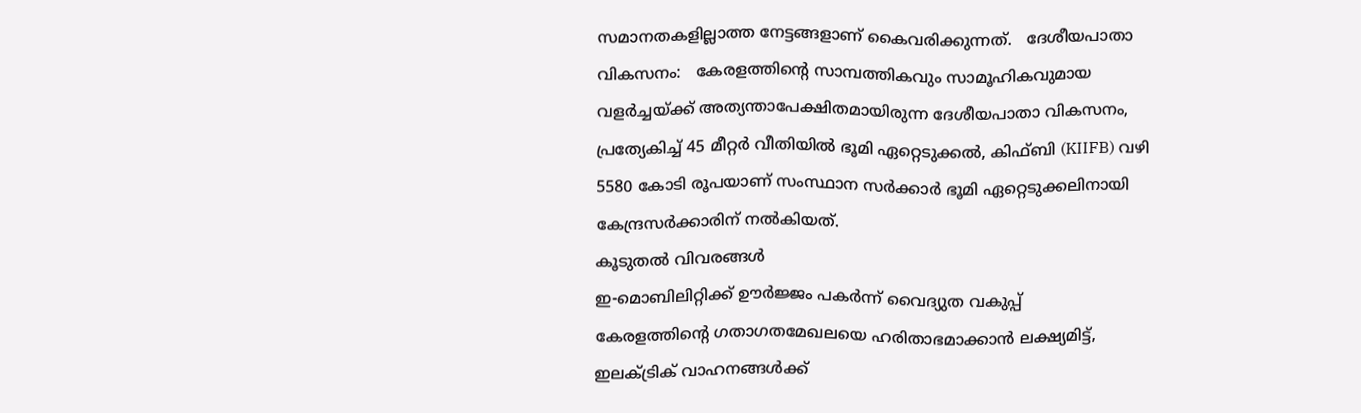സമാനതകളില്ലാത്ത നേട്ടങ്ങളാണ് കൈവരിക്കുന്നത്.   ദേശീയപാതാ വികസനം:   കേരളത്തിന്റെ സാമ്പത്തികവും സാമൂഹികവുമായ വളർച്ചയ്ക്ക് അത്യന്താപേക്ഷിതമായിരുന്ന ദേശീയപാതാ വികസനം, പ്രത്യേകിച്ച് 45 മീറ്റർ വീതിയിൽ ഭൂമി ഏറ്റെടുക്കൽ, കിഫ്ബി (KIIFB) വഴി 5580 കോടി രൂപയാണ് സംസ്ഥാന സർക്കാർ ഭൂമി ഏറ്റെടുക്കലിനായി കേന്ദ്രസർക്കാരിന് നൽകിയത്.
കൂടുതൽ വിവരങ്ങൾ
ഇ-മൊബിലിറ്റിക്ക് ഊർജ്ജം പകർന്ന് വൈദ്യുത വകുപ്പ്
കേരളത്തിന്റെ ഗതാഗതമേഖലയെ ഹരിതാഭമാക്കാൻ ലക്ഷ്യമിട്ട്, ഇലക്ട്രിക് വാഹനങ്ങൾക്ക്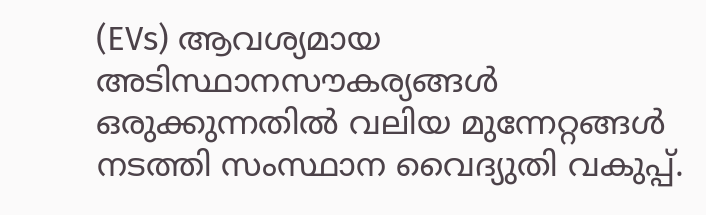(EVs) ആവശ്യമായ അടിസ്ഥാനസൗകര്യങ്ങൾ ഒരുക്കുന്നതിൽ വലിയ മുന്നേറ്റങ്ങൾ നടത്തി സംസ്ഥാന വൈദ്യുതി വകുപ്പ്.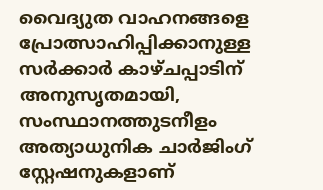വൈദ്യുത വാഹനങ്ങളെ പ്രോത്സാഹിപ്പിക്കാനുള്ള സർക്കാർ കാഴ്ചപ്പാടിന് അനുസൃതമായി, സംസ്ഥാനത്തുടനീളം അത്യാധുനിക ചാർജിംഗ് സ്റ്റേഷനുകളാണ്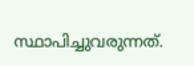സ്ഥാപിച്ചുവരുന്നത്.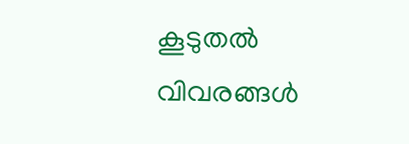കൂടുതൽ വിവരങ്ങൾ